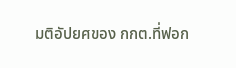มติอัปยศของ กกต.ที่ฟอก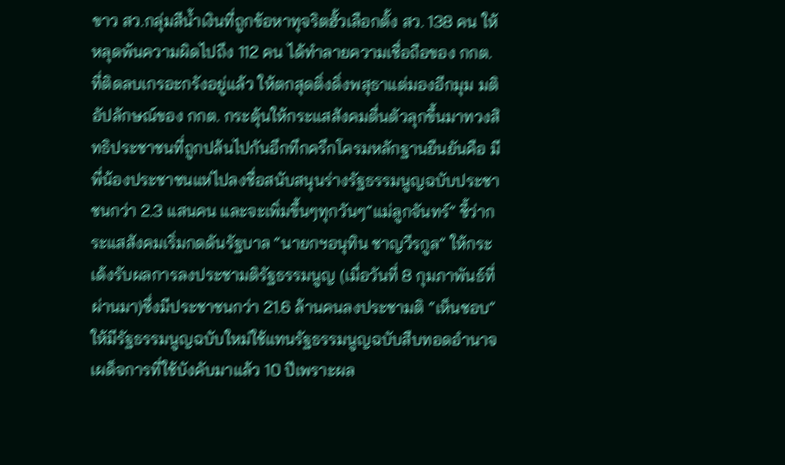ขาว สว.กลุ่มสีนํ้าเงินที่ถูกข้อหาทุจริตฮั้วเลือกตั้ง สว. 138 คน ให้หลุดพ้นความผิดไปถึง 112 คน ได้ทำลายความเชื่อถือของ กกต. ที่ติดลบเกรอะกรังอยู่แล้ว ให้ตกสุดติ่งดิ่งพสุธาแต่มองอีกมุม มติอัปลักษณ์ของ กกต. กระตุ้นให้กระแสสังคมตื่นตัวลุกขึ้นมาทวงสิทธิประชาชนที่ถูกปล้นไปกันอึกทึกครึกโครมหลักฐานยืนยันคือ มีพี่น้องประชาชนแห่ไปลงชื่อสนับสนุนร่างรัฐธรรมนูญฉบับประชาชนกว่า 2.3 แสนคน และจะเพิ่มขึ้นๆทุกวันๆ“แม่ลูกจันทร์” ชี้ว่ากระแสสังคมเริ่มกดดันรัฐบาล “นายกฯอนุทิน ชาญวีรกูล” ให้กระเด้งรับผลการลงประชามติรัฐธรรมนูญ (เมื่อวันที่ 8 กุมภาพันธ์ที่ผ่านมา)ซึ่งมีประชาชนกว่า 21.6 ล้านคนลงประชามติ “เห็นชอบ” ให้มีรัฐธรรมนูญฉบับใหม่ใช้แทนรัฐธรรมนูญฉบับสืบทอดอำนาจเผด็จการที่ใช้บังคับมาแล้ว 10 ปีเพราะผล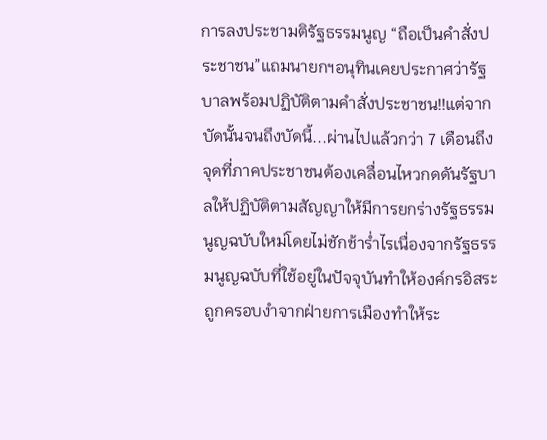การลงประชามติรัฐธรรมนูญ “ถือเป็นคำสั่งประชาชน”แถมนายกฯอนุทินเคยประกาศว่ารัฐบาลพร้อมปฏิบัติตามคำสั่งประชาชน!!แต่จากบัดนั้นจนถึงบัดนี้...ผ่านไปแล้วกว่า 7 เดือนถึงจุดที่ภาคประชาชนต้องเคลื่อนไหวกดดันรัฐบาลให้ปฏิบัติตามสัญญาให้มีการยกร่างรัฐธรรมนูญฉบับใหม่โดยไม่ชักช้ารํ่าไรเนื่องจากรัฐธรรมนูญฉบับที่ใช้อยู่ในปัจจุบันทำให้องค์กรอิสระถูกครอบงำจากฝ่ายการเมืองทำให้ระ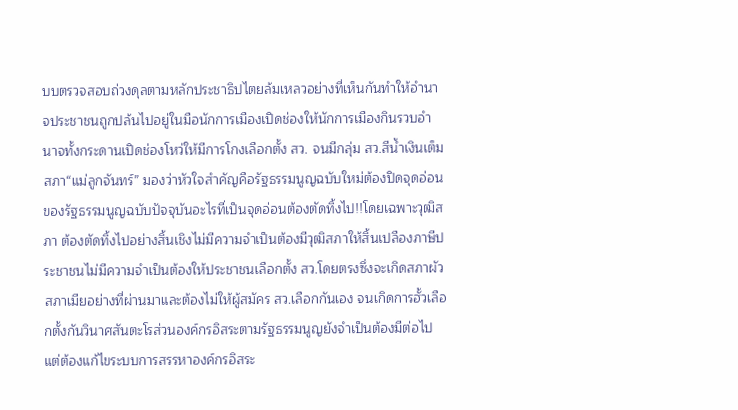บบตรวจสอบถ่วงดุลตามหลักประชาธิปไตยล้มเหลวอย่างที่เห็นกันทำให้อำนาจประชาชนถูกปล้นไปอยู่ในมือนักการเมืองเปิดช่องให้นักการเมืองกินรวบอำนาจทั้งกระดานเปิดช่องโหว่ให้มีการโกงเลือกตั้ง สว. จนมีกลุ่ม สว.สีนํ้าเงินเต็มสภา“แม่ลูกจันทร์” มองว่าหัวใจสำคัญคือรัฐธรรมนูญฉบับใหม่ต้องปิดจุดอ่อนของรัฐธรรมนูญฉบับปัจจุบันอะไรที่เป็นจุดอ่อนต้องตัดทิ้งไป!!โดยเฉพาะวุฒิสภา ต้องตัดทิ้งไปอย่างสิ้นเชิงไม่มีความจำเป็นต้องมีวุฒิสภาให้สิ้นเปลืองภาษีประชาชนไม่มีความจำเป็นต้องให้ประชาชนเลือกตั้ง สว.โดยตรงซึ่งจะเกิดสภาผัวสภาเมียอย่างที่ผ่านมาและต้องไม่ให้ผู้สมัคร สว.เลือกกันเอง จนเกิดการฮั้วเลือกตั้งกันวินาศสันตะโรส่วนองค์กรอิสระตามรัฐธรรมนูญยังจำเป็นต้องมีต่อไปแต่ต้องแก้ไขระบบการสรรหาองค์กรอิสระ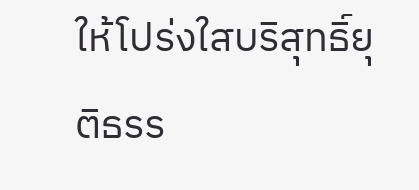ให้โปร่งใสบริสุทธิ์ยุติธรร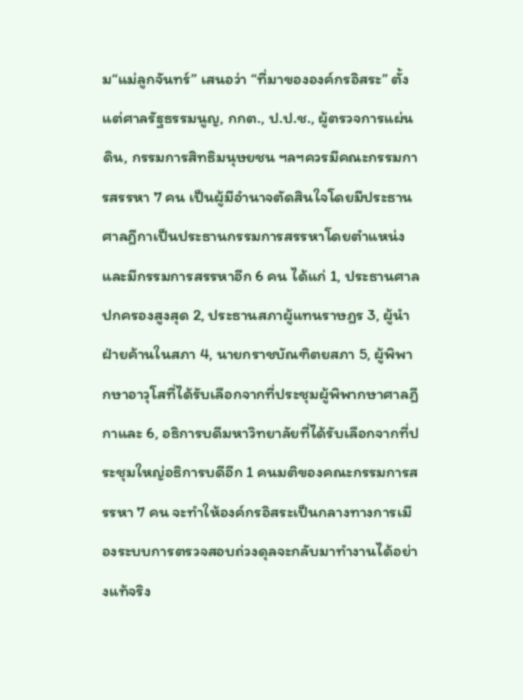ม“แม่ลูกจันทร์” เสนอว่า “ที่มาขององค์กรอิสระ” ตั้งแต่ศาลรัฐธรรมนูญ, กกต., ป.ป.ช., ผู้ตรวจการแผ่นดิน, กรรมการสิทธิมนุษยชน ฯลฯควรมีคณะกรรมการสรรหา 7 คน เป็นผู้มีอำนาจตัดสินใจโดยมีประธานศาลฎีกาเป็นประธานกรรมการสรรหาโดยตำแหน่งและมีกรรมการสรรหาอีก 6 คน ได้แก่ 1, ประธานศาลปกครองสูงสุด 2, ประธานสภาผู้แทนราษฎร 3, ผู้นำฝ่ายค้านในสภา 4, นายกราชบัณฑิตยสภา 5, ผู้พิพากษาอาวุโสที่ได้รับเลือกจากที่ประชุมผู้พิพากษาศาลฎีกาและ 6, อธิการบดีมหาวิทยาลัยที่ได้รับเลือกจากที่ประชุมใหญ่อธิการบดีอีก 1 คนมติของคณะกรรมการสรรหา 7 คน จะทำให้องค์กรอิสระเป็นกลางทางการเมืองระบบการตรวจสอบถ่วงดุลจะกลับมาทำงานได้อย่างแท้จริง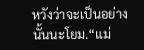หวังว่าจะเป็นอย่างนั้นนะโยม.“แม่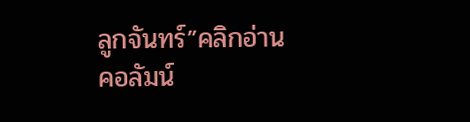ลูกจันทร์”คลิกอ่านคอลัมน์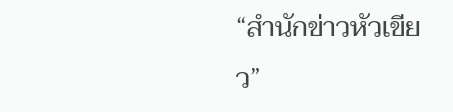“สำนักข่าวหัวเขียว”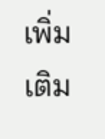เพิ่มเติม